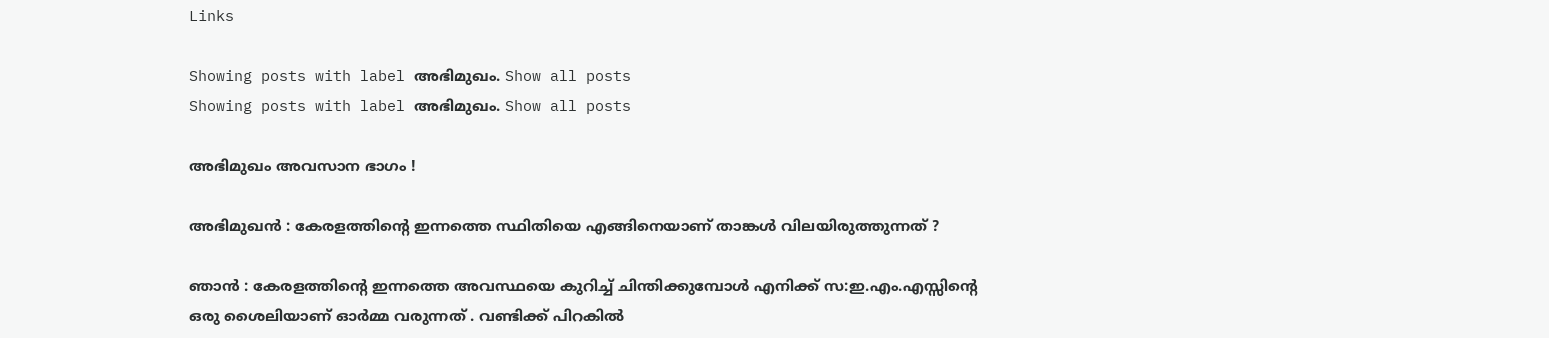Links

Showing posts with label അഭിമുഖം. Show all posts
Showing posts with label അഭിമുഖം. Show all posts

അഭിമുഖം അവസാന ഭാഗം !

അഭിമുഖന്‍ : കേരളത്തിന്റെ ഇന്നത്തെ സ്ഥിതിയെ എങ്ങിനെയാണ് താങ്കള്‍ വിലയിരുത്തുന്നത് ?

ഞാന്‍ : കേരളത്തിന്റെ ഇന്നത്തെ അവസ്ഥയെ കുറിച്ച് ചിന്തിക്കുമ്പോള്‍ എനിക്ക് സ:ഇ.എം.എസ്സിന്റെ ഒരു ശൈലിയാണ് ഓര്‍മ്മ വരുന്നത് . വണ്ടിക്ക് പിറകില്‍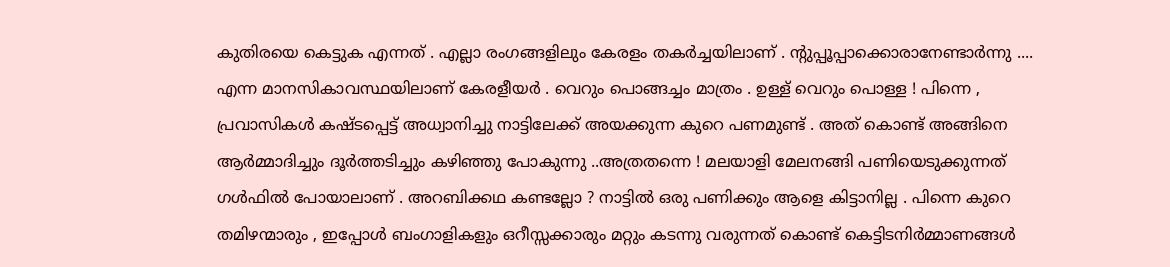കുതിരയെ കെട്ടുക എന്നത് . എല്ലാ രംഗങ്ങളിലും കേരളം തകര്‍ച്ചയിലാണ് . ന്റുപ്പൂപ്പാക്കൊരാനേണ്ടാര്‍ന്നു .... എന്ന മാനസികാവസ്ഥയിലാണ് കേരളീയര്‍ . വെറും പൊങ്ങച്ചം മാത്രം . ഉള്ള് വെറും പൊള്ള ! പിന്നെ , പ്രവാസികള്‍ കഷ്ടപ്പെട്ട് അധ്വാനിച്ചു നാട്ടിലേക്ക് അയക്കുന്ന കുറെ പണമുണ്ട് . അത് കൊണ്ട് അങ്ങിനെ ആര്‍മ്മാദിച്ചും ദൂര്‍ത്തടിച്ചും കഴിഞ്ഞു പോകുന്നു ..അത്രതന്നെ ! മലയാളി മേലനങ്ങി പണിയെടുക്കുന്നത് ഗള്‍ഫില്‍ പോയാലാണ് . അറബിക്കഥ കണ്ടല്ലോ ? നാട്ടില്‍ ഒരു പണിക്കും ആളെ കിട്ടാനില്ല . പിന്നെ കുറെ തമിഴന്മാരും , ഇപ്പോള്‍ ബംഗാളികളും ഒറീസ്സക്കാരും മറ്റും കടന്നു വരുന്നത് കൊണ്ട് കെട്ടിടനിര്‍മ്മാണങ്ങള്‍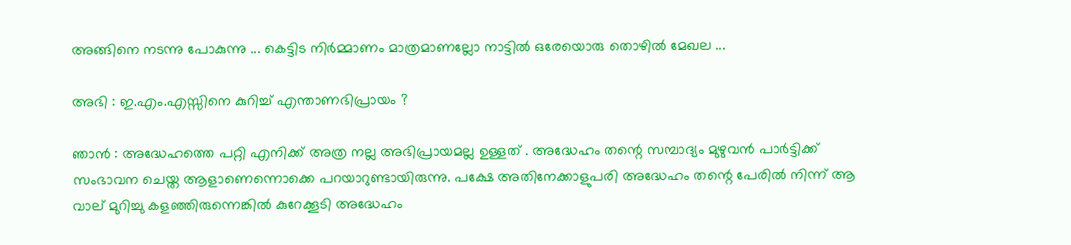അങ്ങിനെ നടന്നു പോകുന്നു ... കെട്ടിട നിര്‍മ്മാണം മാത്രമാണല്ലോ നാട്ടില്‍ ഒരേയൊരു തൊഴില്‍ മേഖല ...

അഭി : ഇ.എം.എസ്സിനെ കുറിച്ച് എന്താണഭിപ്രായം ?

ഞാന്‍ : അദ്ധേഹത്തെ പറ്റി എനിക്ക് അത്ര നല്ല അഭിപ്രായമല്ല ഉള്ളത് . അദ്ധേഹം തന്റെ സമ്പാദ്യം മുഴുവന്‍ പാര്‍ട്ടിക്ക് സംഭാവന ചെയ്ത ആളാണെന്നൊക്കെ പറയാറുണ്ടായിരുന്നു. പക്ഷേ അതിനേക്കാളുപരി അദ്ധേഹം തന്റെ പേരില്‍ നിന്ന് ആ വാല് മുറിച്ചു കളഞ്ഞിരുന്നെങ്കില്‍ കുറേക്കൂടി അദ്ധേഹം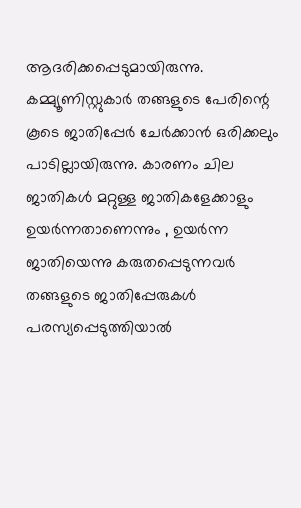ആദരിക്കപ്പെടുമായിരുന്നു. കമ്മ്യൂണിസ്റ്റുകാര്‍ തങ്ങളുടെ പേരിന്റെ കൂടെ ജാതിപ്പേര്‍ ചേര്‍ക്കാന്‍ ഒരിക്കലും പാടില്ലായിരുന്നു. കാരണം ചില ജാതികള്‍ മറ്റുള്ള ജാതികളേക്കാളും ഉയര്‍ന്നതാണെന്നും , ഉയര്‍ന്ന ജാതിയെന്നു കരുതപ്പെടുന്നവര്‍ തങ്ങളുടെ ജാതിപ്പേരുകള്‍ പരസ്യപ്പെടുത്തിയാല്‍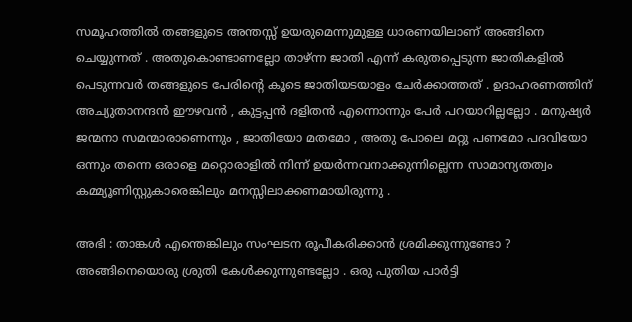സമൂഹത്തില്‍ തങ്ങളുടെ അന്തസ്സ് ഉയരുമെന്നുമുള്ള ധാരണയിലാണ് അങ്ങിനെ ചെയ്യുന്നത് . അതുകൊണ്ടാണല്ലോ താഴ്ന്ന ജാതി എന്ന് കരുതപ്പെടുന്ന ജാതികളില്‍ പെടുന്നവര്‍ തങ്ങളുടെ പേരിന്റെ കൂടെ ജാതിയടയാളം ചേര്‍ക്കാത്തത് . ഉദാഹരണത്തിന് അച്യുതാനന്ദന്‍ ഈഴവന്‍ , കുട്ടപ്പന്‍ ദളിതന്‍ എന്നൊന്നും പേര്‍ പറയാറില്ലല്ലോ . മനുഷ്യര്‍ ജന്മനാ സമന്മാരാണെന്നും , ജാതിയോ മതമോ , അതു പോലെ മറ്റു പണമോ പദവിയോ ഒന്നും തന്നെ ഒരാളെ മറ്റൊരാളില്‍ നിന്ന് ഉയര്‍ന്നവനാക്കുന്നില്ലെന്ന സാമാന്യതത്വം കമ്മ്യൂണിസ്റ്റുകാരെങ്കിലും മനസ്സിലാക്കണമായിരുന്നു .

അഭി : താങ്കള്‍ എന്തെങ്കിലും സംഘടന രൂപീകരിക്കാന്‍ ശ്രമിക്കുന്നുണ്ടോ ? അങ്ങിനെയൊരു ശ്രുതി കേള്‍ക്കുന്നുണ്ടല്ലോ . ഒരു പുതിയ പാര്‍ട്ടി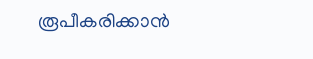രൂപീകരിക്കാന്‍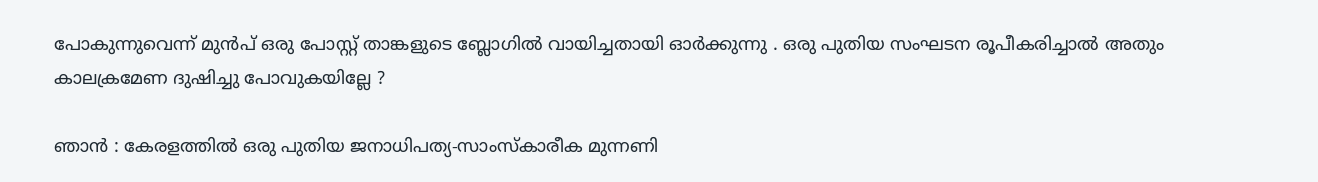പോകുന്നുവെന്ന് മുന്‍പ് ഒരു പോസ്റ്റ് താങ്കളുടെ ബ്ലോഗില്‍ വായിച്ചതായി ഓര്‍ക്കുന്നു . ഒരു പുതിയ സംഘടന രൂപീകരിച്ചാല്‍ അതും കാലക്രമേണ ദുഷിച്ചു പോവുകയില്ലേ ?

ഞാന്‍ : കേരളത്തില്‍ ഒരു പുതിയ ജനാധിപത്യ-സാംസ്കാരീക മുന്നണി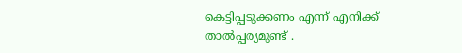കെട്ടിപ്പടുക്കണം എന്ന് എനിക്ക് താല്‍പ്പര്യമുണ്ട് .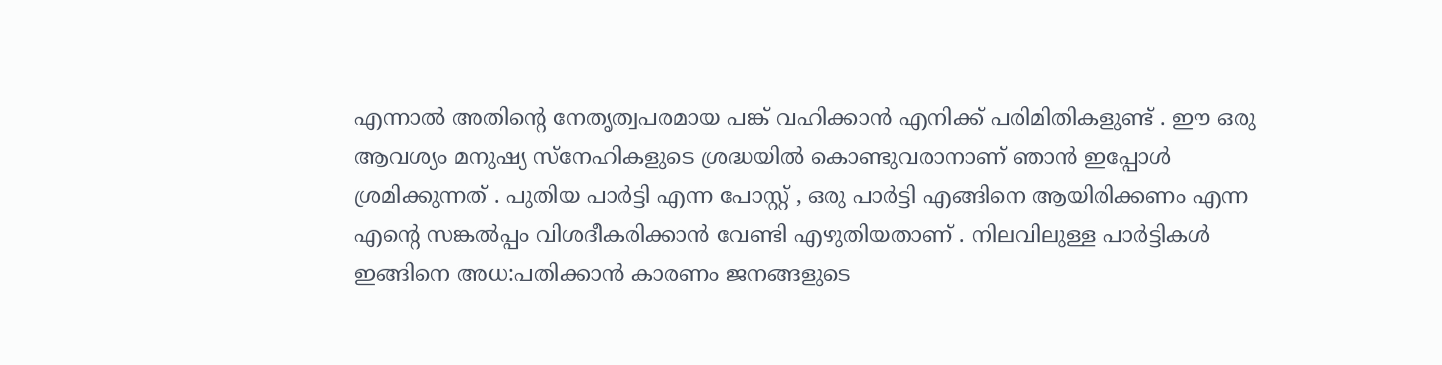എന്നാല്‍ അതിന്റെ നേതൃത്വപരമായ പങ്ക് വഹിക്കാന്‍ എനിക്ക് പരിമിതികളുണ്ട് . ഈ ഒരു ആവശ്യം മനുഷ്യ സ്നേഹികളുടെ ശ്രദ്ധയില്‍ കൊണ്ടുവരാനാണ് ഞാന്‍ ഇപ്പോള്‍ ശ്രമിക്കുന്നത് . പുതിയ പാര്‍ട്ടി എന്ന പോസ്റ്റ് , ഒരു പാര്‍ട്ടി എങ്ങിനെ ആയിരിക്കണം എന്ന എന്റെ സങ്കല്‍പ്പം വിശദീകരിക്കാന്‍ വേണ്ടി എഴുതിയതാണ് . നിലവിലുള്ള പാര്‍ട്ടികള്‍ ഇങ്ങിനെ അധ:പതിക്കാന്‍ കാരണം ജനങ്ങളുടെ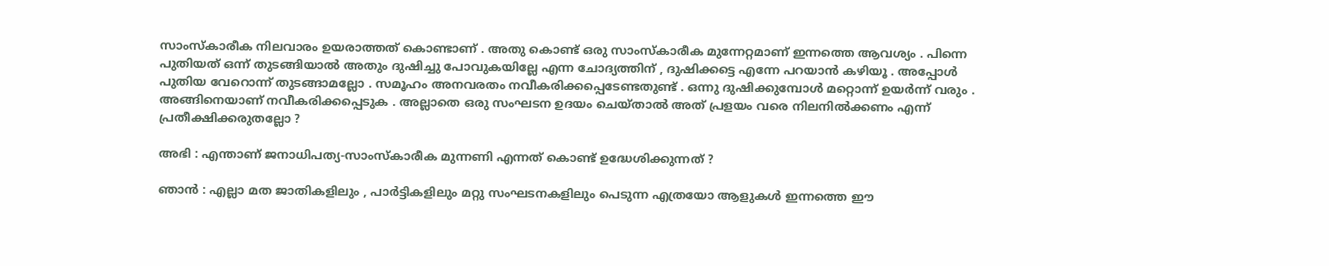സാംസ്കാരീക നിലവാരം ഉയരാത്തത് കൊണ്ടാണ് . അതു കൊണ്ട് ഒരു സാംസ്കാരീക മുന്നേറ്റമാണ് ഇന്നത്തെ ആവശ്യം . പിന്നെ പുതിയത് ഒന്ന് തുടങ്ങിയാല്‍ അതും ദുഷിച്ചു പോവുകയില്ലേ എന്ന ചോദ്യത്തിന് , ദുഷിക്കട്ടെ എന്നേ പറയാന്‍ കഴിയൂ . അപ്പോള്‍ പുതിയ വേറൊന്ന് തുടങ്ങാമല്ലോ . സമൂഹം അനവരതം നവീകരിക്കപ്പെടേണ്ടതുണ്ട് . ഒന്നു ദുഷിക്കുമ്പോള്‍ മറ്റൊന്ന് ഉയര്‍ന്ന് വരും . അങ്ങിനെയാണ് നവീകരിക്കപ്പെടുക . അല്ലാതെ ഒരു സംഘടന ഉദയം ചെയ്താല്‍ അത് പ്രളയം വരെ നിലനില്‍ക്കണം എന്ന് പ്രതീക്ഷിക്കരുതല്ലോ ?

അഭി : എന്താണ് ജനാധിപത്യ-സാംസ്കാരീക മുന്നണി എന്നത് കൊണ്ട് ഉദ്ധേശിക്കുന്നത് ?

ഞാന്‍ : എല്ലാ മത ജാതികളിലും , പാര്‍ട്ടികളിലും മറ്റു സംഘടനകളിലും പെടുന്ന എത്രയോ ആളുകള്‍ ഇന്നത്തെ ഈ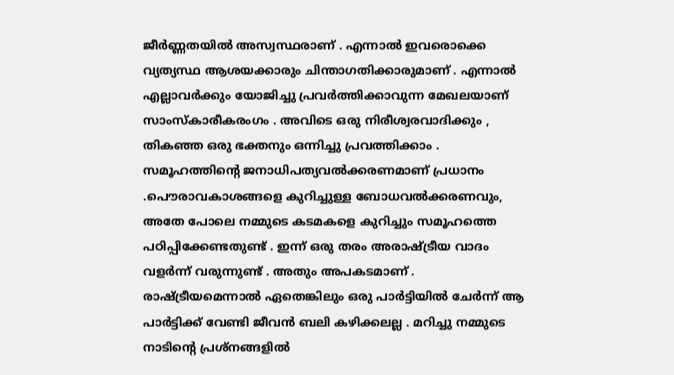ജീര്‍ണ്ണതയില്‍ അസ്വസ്ഥരാണ് . എന്നാല്‍ ഇവരൊക്കെ വ്യത്യസ്ഥ ആശയക്കാരും ചിന്താഗതിക്കാരുമാണ് . എന്നാല്‍ എല്ലാവര്‍ക്കും യോജിച്ചു പ്രവര്‍ത്തിക്കാവുന്ന മേഖലയാണ് സാംസ്കാരീകരംഗം . അവിടെ ഒരു നിരീശ്വരവാദിക്കും , തികഞ്ഞ ഒരു ഭക്തനും ഒന്നിച്ചു പ്രവത്തിക്കാം . സമൂഹത്തിന്റെ ജനാധിപത്യവല്‍ക്കരണമാണ് പ്രധാനം .പൌരാവകാശങ്ങളെ കുറിച്ചുള്ള ബോധവല്‍ക്കരണവും, അതേ പോലെ നമ്മുടെ കടമകളെ കുറിച്ചും സമൂഹത്തെ പഠിപ്പിക്കേണ്ടതുണ്ട് . ഇന്ന് ഒരു തരം അരാഷ്ട്രീയ വാദം വളര്‍ന്ന് വരുന്നുണ്ട് . അതും അപകടമാണ് . രാഷ്ട്രീയമെന്നാല്‍ ഏതെങ്കിലും ഒരു പാര്‍ട്ടിയില്‍ ചേര്‍ന്ന് ആ പാര്‍ട്ടിക്ക് വേണ്ടി ജീവന്‍ ബലി കഴിക്കലല്ല . മറിച്ചു നമ്മുടെ നാടിന്റെ പ്രശ്നങ്ങളില്‍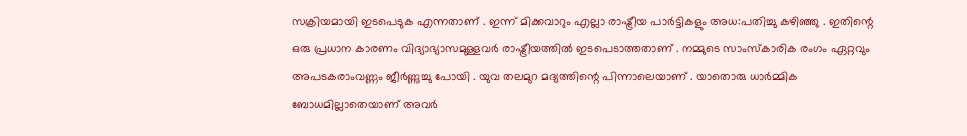സക്രിയമായി ഇടപെടുക എന്നതാണ് . ഇന്ന് മിക്കവാറും എല്ലാ രാഷ്ട്രീയ പാര്‍ട്ടികളും അധ:പതിച്ചു കഴിഞ്ഞു . ഇതിന്റെ ഒരു പ്രധാന കാരണം വിദ്യാഭ്യാസമുള്ളവര്‍ രാഷ്ട്രീയത്തില്‍ ഇടപെടാത്തതാണ് . നമ്മുടെ സാംസ്കാരിക രംഗം ഏറ്റവും അപടകരാംവണ്ണം ജീര്‍ണ്ണുച്ചു പോയി . യുവ തലമുറ മദ്യത്തിന്റെ പിന്നാലെയാണ് . യാതൊരു ധാര്‍മ്മിക ബോധമില്ലാതെയാണ് അവര്‍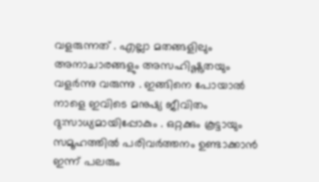വളരുന്നത് . എല്ലാ മതങ്ങളിലും അനാചാരങ്ങളും അസഹിഷ്ണുതയും വളര്‍ന്നു വരുന്നു . ഇങ്ങിനെ പോയാല്‍ നാളെ ഇവിടെ മനുഷ്യ ജീവിതം ദു:സാധ്യമായിപ്പോകും . ഒറ്റക്കും കൂട്ടായും സമൂഹത്തില്‍ പരിവര്‍ത്തനം ഉണ്ടാക്കാന്‍ ഇന്ന് പലരും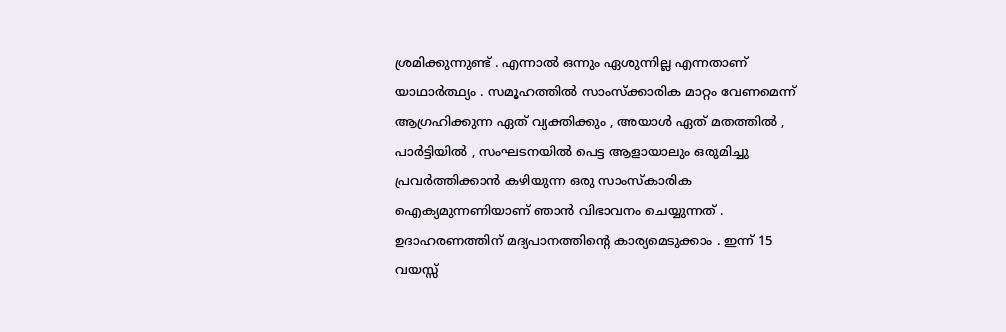ശ്രമിക്കുന്നുണ്ട് . എന്നാല്‍ ഒന്നും ഏശുന്നില്ല എന്നതാണ് യാഥാര്‍ത്ഥ്യം . സമൂഹത്തില്‍ സാംസ്ക്കാരിക മാറ്റം വേണമെന്ന് ആഗ്രഹിക്കുന്ന ഏത് വ്യക്തിക്കും , അയാള്‍ ഏത് മതത്തില്‍ , പാര്‍ട്ടിയില്‍ , സംഘടനയില്‍ പെട്ട ആളായാലും ഒരുമിച്ചു പ്രവര്‍ത്തിക്കാന്‍ കഴിയുന്ന ഒരു സാംസ്കാരിക ഐക്യമുന്നണിയാണ് ഞാന്‍ വിഭാവനം ചെയ്യുന്നത് . ഉദാഹരണത്തിന് മദ്യപാനത്തിന്റെ കാര്യമെടുക്കാം . ഇന്ന് 15 വയസ്സ്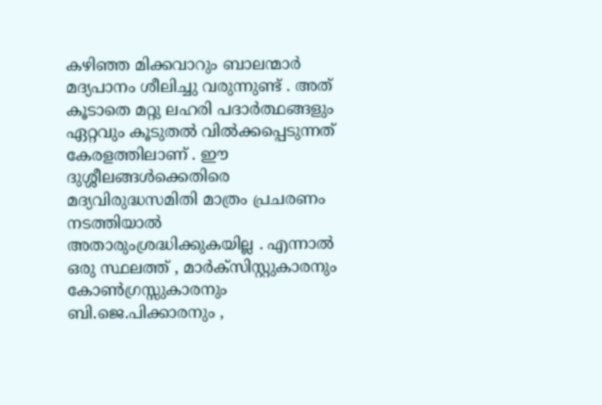കഴിഞ്ഞ മിക്കവാറും ബാലന്മാര്‍ മദ്യപാനം ശീലിച്ചു വരുന്നുണ്ട് . അത് കൂടാതെ മറ്റു ലഹരി പദാര്‍ത്ഥങ്ങളും ഏറ്റവും കൂടുതല്‍ വില്‍ക്കപ്പെടുന്നത് കേരളത്തിലാണ് . ഈ ദുശ്ശീലങ്ങള്‍ക്കെതിരെ മദ്യവിരുദ്ധസമിതി മാത്രം പ്രചരണം നടത്തിയാല്‍ അതാരുംശ്രദ്ധിക്കുകയില്ല . എന്നാല്‍ ഒരു സ്ഥലത്ത് , മാര്‍ക്സിസ്റ്റുകാരനും കോണ്‍ഗ്രസ്സുകാരനും ബി.ജെ.പിക്കാരനും ,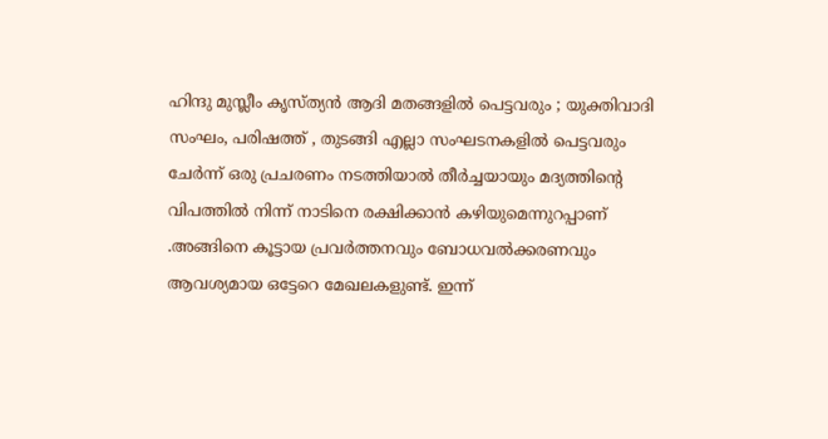ഹിന്ദു മുസ്ലീം കൃസ്ത്യന്‍ ആദി മതങ്ങളില്‍ പെട്ടവരും ; യുക്തിവാദി സംഘം, പരിഷത്ത് , തുടങ്ങി എല്ലാ സംഘടനകളില്‍ പെട്ടവരും ചേര്‍ന്ന് ഒരു പ്രചരണം നടത്തിയാല്‍ തീര്‍ച്ചയായും മദ്യത്തിന്റെ വിപത്തില്‍ നിന്ന് നാടിനെ രക്ഷിക്കാന്‍ കഴിയുമെന്നുറപ്പാണ് .അങ്ങിനെ കൂട്ടായ പ്രവര്‍ത്തനവും ബോധവല്‍ക്കരണവും ആവശ്യമായ ഒട്ടേറെ മേഖലകളുണ്ട്. ഇന്ന്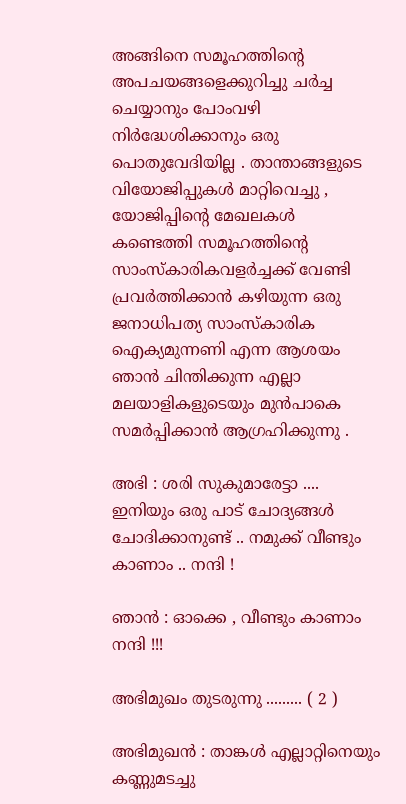അങ്ങിനെ സമൂഹത്തിന്റെ അപചയങ്ങളെക്കുറിച്ചു ചര്‍ച്ച ചെയ്യാനും പോംവഴി നിര്‍ദ്ധേശിക്കാനും ഒരു പൊതുവേദിയില്ല . താന്താങ്ങളുടെ വിയോജിപ്പുകള്‍ മാറ്റിവെച്ചു , യോജിപ്പിന്റെ മേഖലകള്‍ കണ്ടെത്തി സമൂഹത്തിന്റെ സാംസ്കാരികവളര്‍ച്ചക്ക് വേണ്ടി പ്രവര്‍ത്തിക്കാന്‍ കഴിയുന്ന ഒരു ജനാധിപത്യ സാംസ്കാരിക ഐക്യമുന്നണി എന്ന ആശയം ഞാന്‍ ചിന്തിക്കുന്ന എല്ലാ മലയാളികളുടെയും മുന്‍പാകെ സമര്‍പ്പിക്കാന്‍ ആഗ്രഹിക്കുന്നു .

അഭി : ശരി സുകുമാരേട്ടാ .... ഇനിയും ഒരു പാട് ചോദ്യങ്ങള്‍ ചോദിക്കാനുണ്ട് .. നമുക്ക് വീണ്ടും കാണാം .. നന്ദി !

ഞാന്‍ : ഓക്കെ , വീണ്ടും കാണാം നന്ദി !!!

അഭിമുഖം തുടരുന്നു ......... ( 2 )

അഭിമുഖന്‍ : താങ്കള്‍ എല്ലാറ്റിനെയും കണ്ണുമടച്ചു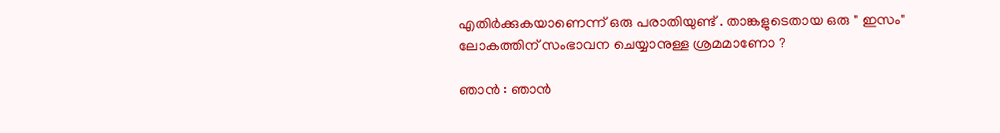എതിര്‍ക്കുകയാണെന്ന് ഒരു പരാതിയുണ്ട് . താങ്കളുടെതായ ഒരു " ഇസം"
ലോകത്തിന് സംഭാവന ചെയ്യാനുള്ള ശ്രമമാണോ ?

ഞാന്‍ : ഞാന്‍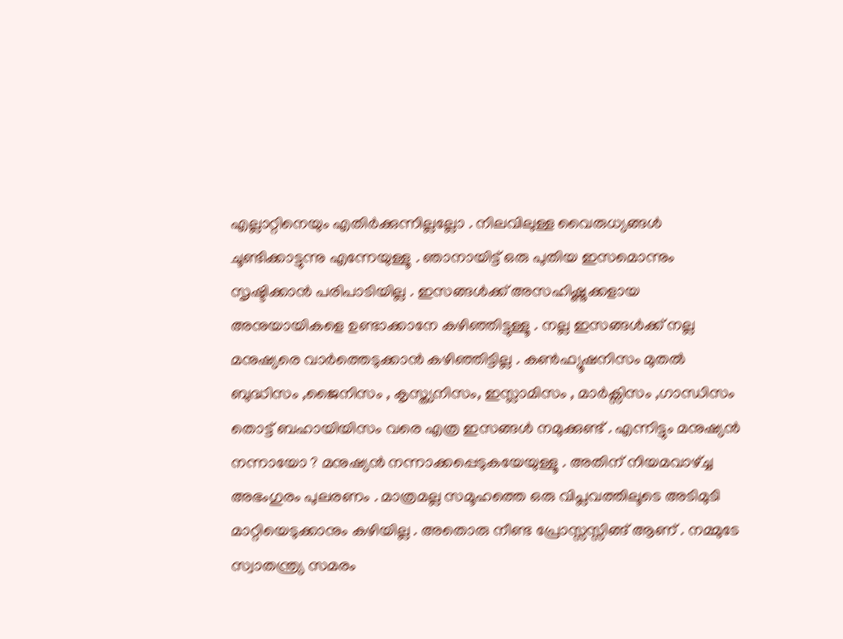എല്ലാറ്റിനെയും എതിര്‍ക്കുന്നില്ലല്ലോ . നിലവിലുള്ള വൈരുധ്യങ്ങള്‍ ചൂണ്ടിക്കാട്ടുന്നു എന്നേയുള്ളൂ . ഞാനായിട്ട് ഒരു പുതിയ ഇസമൊന്നും സൃഷ്ടിക്കാന്‍ പരിപാടിയില്ല . ഇസങ്ങള്‍ക്ക് അസഹിഷ്ണുക്കളായ അനുയായികളെ ഉണ്ടാക്കാനേ കഴിഞ്ഞിട്ടുള്ളൂ . നല്ല ഇസങ്ങള്‍ക്ക് നല്ല മനുഷ്യരെ വാര്‍ത്തെടുക്കാന്‍ കഴിഞ്ഞിട്ടില്ല . കണ്‍ഫ്യൂഷനിസം മുതല്‍ ബുദ്ധിസം ,ജൈനിസം , കൃസ്ത്യനിസം, ഇസ്ലാമിസം , മാര്‍ക്സിസം ,ഗാന്ധിസം തൊട്ട് ബഹായിയിസം വരെ എത്ര ഇസങ്ങള്‍ നമുക്കുണ്ട് . എന്നിട്ടും മനുഷ്യന്‍ നന്നായോ ? മനുഷ്യന്‍ നന്നാക്കപ്പെടുകയേയുള്ളൂ . അതിന് നിയമവാഴ്ച്ച അഭംഗുരം പുലരണം . മാത്രമല്ല സമൂഹത്തെ ഒരു വിപ്ലവത്തിലൂടെ അടിമുടി മാറ്റിയെടുക്കാനും കഴിയില്ല . അതൊരു നീണ്ട പ്രോസ്സസ്സിങ്ങ് ആണ് . നമ്മുടേ സ്വാതന്ത്ര്യ സമരം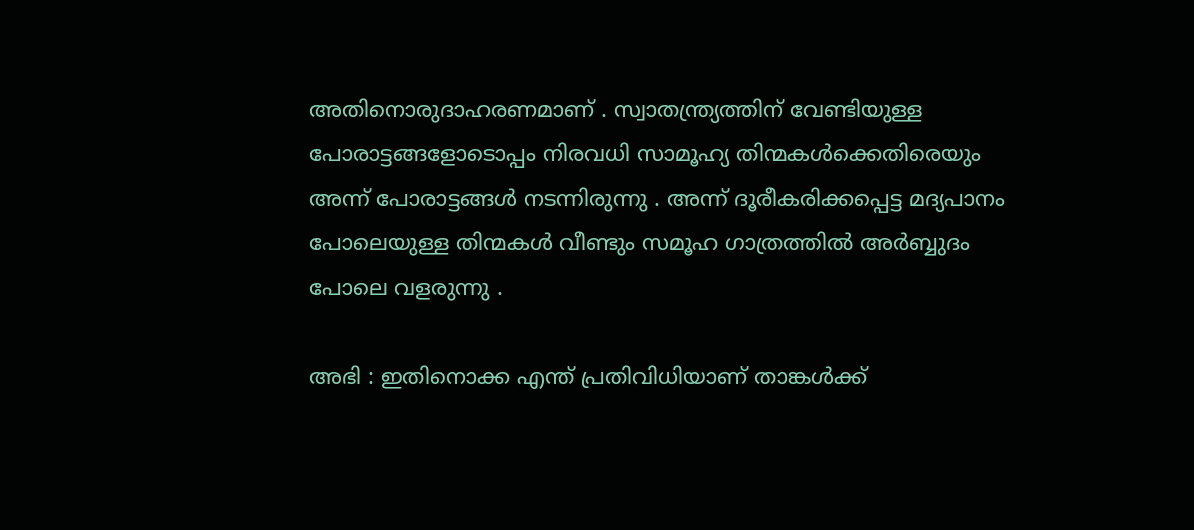അതിനൊരുദാഹരണമാണ് . സ്വാതന്ത്ര്യത്തിന് വേണ്ടിയുള്ള പോരാട്ടങ്ങളോടൊപ്പം നിരവധി സാമൂഹ്യ തിന്മകള്‍ക്കെതിരെയും അന്ന് പോരാട്ടങ്ങള്‍ നടന്നിരുന്നു . അന്ന് ദൂരീകരിക്കപ്പെട്ട മദ്യപാനം പോലെയുള്ള തിന്മകള്‍ വീണ്ടും സമൂഹ ഗാത്രത്തില്‍ അര്‍ബ്ബുദം പോലെ വളരുന്നു .

അഭി : ഇതിനൊക്ക എന്ത് പ്രതിവിധിയാണ് താങ്കള്‍ക്ക്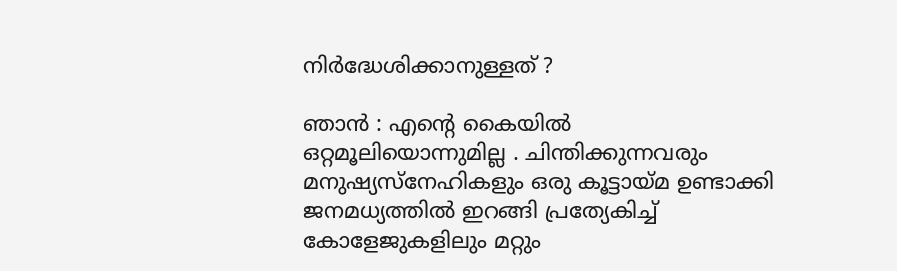നിര്‍ദ്ധേശിക്കാനുള്ളത് ?

ഞാന്‍ : എന്റെ കൈയില്‍ ഒറ്റമൂലിയൊന്നുമില്ല . ചിന്തിക്കുന്നവരും മനുഷ്യസ്നേഹികളും ഒരു കൂട്ടായ്മ ഉണ്ടാക്കി ജനമധ്യത്തില്‍ ഇറങ്ങി പ്രത്യേകിച്ച് കോളേജുകളിലും മറ്റും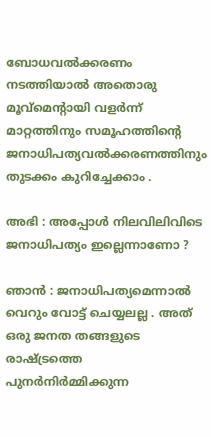ബോധവല്‍ക്കരണം നടത്തിയാല്‍ അതൊരു മൂവ്മെന്റായി വളര്‍ന്ന് മാറ്റത്തിനും സമൂഹത്തിന്റെ ജനാധിപത്യവല്‍ക്കരണത്തിനും തുടക്കം കുറിച്ചേക്കാം .

അഭി : അപ്പോള്‍ നിലവിലിവിടെ ജനാധിപത്യം ഇല്ലെന്നാണോ ?

ഞാന്‍ : ജനാധിപത്യമെന്നാല്‍ വെറും വോട്ട് ചെയ്യലല്ല . അത് ഒരു ജനത തങ്ങളുടെ രാഷ്ട്രത്തെ പുനര്‍നിര്‍മ്മിക്കുന്ന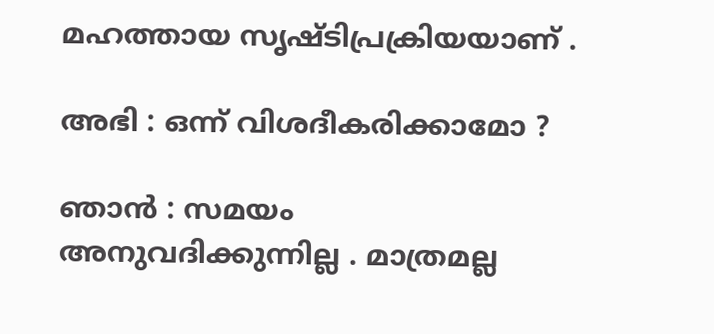മഹത്തായ സൃഷ്ടിപ്രക്രിയയാണ് .

അഭി : ഒന്ന് വിശദീകരിക്കാമോ ?

ഞാന്‍ : സമയം അനുവദിക്കുന്നില്ല . മാത്രമല്ല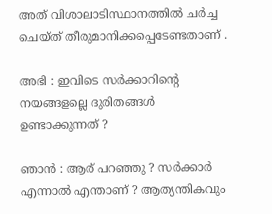അത് വിശാലാടിസ്ഥാനത്തില്‍ ചര്‍ച്ച ചെയ്ത് തീരുമാനിക്കപ്പെടേണ്ടതാണ് .

അഭി : ഇവിടെ സര്‍ക്കാറിന്റെ നയങ്ങളല്ലെ ദുരിതങ്ങള്‍ ഉണ്ടാക്കുന്നത് ?

ഞാന്‍ : ആര് പറഞ്ഞു ? സര്‍ക്കാര്‍ എന്നാല്‍ എന്താണ് ? ആത്യന്തികവും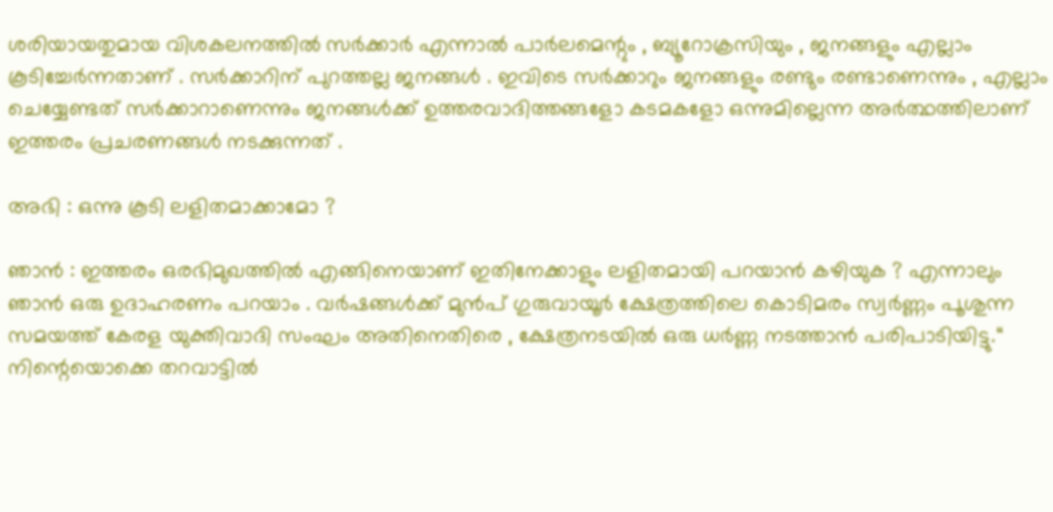ശരിയായതുമായ വിശകലനത്തില്‍ സര്‍ക്കാര്‍ എന്നാല്‍ പാര്‍ലമെന്റും , ബ്യൂറോക്രസിയും , ജനങ്ങളും എല്ലാം കൂടിച്ചേര്‍ന്നതാണ് . സര്‍ക്കാറിന് പുറത്തല്ല ജനങ്ങള്‍ . ഇവിടെ സര്‍ക്കാറും ജനങ്ങളും രണ്ടും രണ്ടാണെന്നും , എല്ലാം ചെയ്യേണ്ടത് സര്‍ക്കാറാണെന്നും ജനങ്ങള്‍ക്ക് ഉത്തരവാദിത്തങ്ങളോ കടമകളോ ഒന്നുമില്ലെന്ന അര്‍ത്ഥത്തിലാണ് ഇത്തരം പ്രചരണങ്ങള്‍ നടക്കുന്നത് .

അഭി : ഒന്നു കൂടി ലളിതമാക്കാമോ ?

ഞാന്‍ : ഇത്തരം ഒരഭിമുഖത്തില്‍ എങ്ങിനെയാണ് ഇതിനേക്കാളും ലളിതമായി പറയാന്‍ കഴിയുക ? എന്നാലും ഞാന്‍ ഒരു ഉദാഹരണം പറയാം . വര്‍ഷങ്ങള്‍ക്ക് മുന്‍പ് ഗുരുവായൂര്‍ ക്ഷേത്രത്തിലെ കൊടിമരം സ്വര്‍ണ്ണം പൂശുന്ന സമയത്ത് കേരള യുക്തിവാദി സംഘം അതിനെതിരെ , ക്ഷേത്രനടയില്‍ ഒരു ധര്‍ണ്ണ നടത്താന്‍ പരിപാടിയിട്ടു.“ നിന്റെയൊക്കെ തറവാട്ടില്‍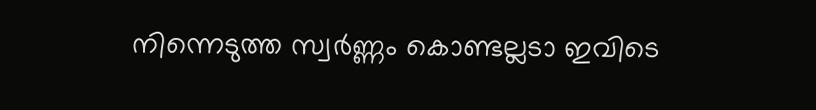നിന്നെടുത്ത സ്വര്‍ണ്ണം കൊണ്ടല്ലടാ ഇവിടെ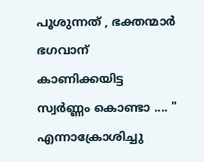പൂശുന്നത് , ഭക്തന്മാര്‍ ഭഗവാന് കാണിക്കയിട്ട സ്വര്‍ണ്ണം കൊണ്ടാ .... " എന്നാക്രോശിച്ചു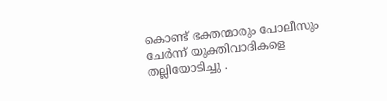കൊണ്ട് ഭക്തന്മാരും പോലീസും ചേര്‍ന്ന് യുക്തിവാദികളെ തല്ലിയോടിച്ചു .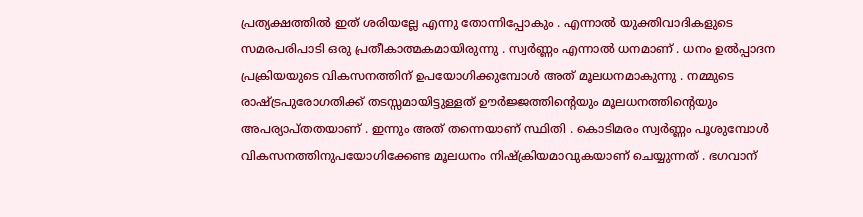പ്രത്യക്ഷത്തില്‍ ഇത് ശരിയല്ലേ എന്നു തോന്നിപ്പോകും . എന്നാല്‍ യുക്തിവാദികളുടെ സമരപരിപാടി ഒരു പ്രതീകാത്മകമായിരുന്നു . സ്വര്‍ണ്ണം എന്നാല്‍ ധനമാണ് . ധനം ഉല്‍പ്പാദന പ്രക്രിയയുടെ വികസനത്തിന് ഉപയോഗിക്കുമ്പോള്‍ അത് മൂലധനമാകുന്നു . നമ്മുടെ രാഷ്ട്രപുരോഗതിക്ക് തടസ്സമായിട്ടുള്ളത് ഊര്‍ജ്ജത്തിന്റെയും മൂലധനത്തിന്റെയും അപര്യാപ്തതയാണ് . ഇന്നും അത് തന്നെയാണ് സ്ഥിതി . കൊടിമരം സ്വര്‍ണ്ണം പൂശുമ്പോള്‍ വികസനത്തിനുപയോഗിക്കേണ്ട മൂലധനം നിഷ്ക്രിയമാവുകയാണ് ചെയ്യുന്നത് . ഭഗവാന്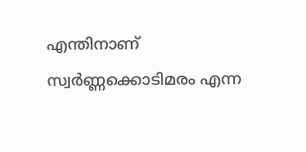എന്തിനാണ് സ്വര്‍ണ്ണക്കൊടിമരം എന്ന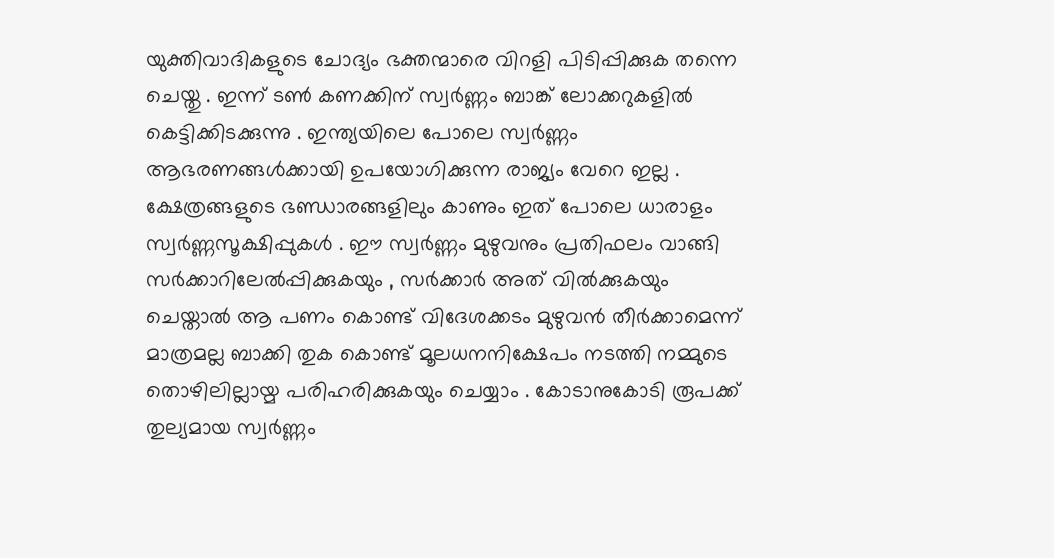യുക്തിവാദികളുടെ ചോദ്യം ഭക്തന്മാരെ വിറളി പിടിപ്പിക്കുക തന്നെ ചെയ്തു . ഇന്ന് ടണ്‍ കണക്കിന് സ്വര്‍ണ്ണം ബാങ്ക് ലോക്കറുകളില്‍ കെട്ടിക്കിടക്കുന്നു . ഇന്ത്യയിലെ പോലെ സ്വര്‍ണ്ണം ആഭരണങ്ങള്‍ക്കായി ഉപയോഗിക്കുന്ന രാജ്യം വേറെ ഇല്ല . ക്ഷേത്രങ്ങളുടെ ഭണ്ഡാരങ്ങളിലും കാണും ഇത് പോലെ ധാരാളം സ്വര്‍ണ്ണസൂക്ഷിപ്പുകള്‍ . ഈ സ്വര്‍ണ്ണം മുഴുവനും പ്രതിഫലം വാങ്ങി സര്‍ക്കാറിലേല്‍പ്പിക്കുകയും , സര്‍ക്കാര്‍ അത് വില്‍ക്കുകയും ചെയ്താല്‍ ആ പണം കൊണ്ട് വിദേശക്കടം മുഴുവന്‍ തീര്‍ക്കാമെന്ന് മാത്രമല്ല ബാക്കി തുക കൊണ്ട് മൂലധനനിക്ഷേപം നടത്തി നമ്മുടെ തൊഴിലില്ലായ്മ പരിഹരിക്കുകയും ചെയ്യാം . കോടാനുകോടി രൂപക്ക് തുല്യമായ സ്വര്‍ണ്ണം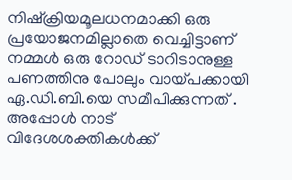നിഷ്ക്രിയമൂലധനമാക്കി ഒരു പ്രയോജനമില്ലാതെ വെച്ചിട്ടാണ് നമ്മള്‍ ഒരു റോഡ് ടാറിടാനുള്ള പണത്തിനു പോലും വായ്പക്കായി ഏ.ഡി.ബി.യെ സമീപിക്കുന്നത് . അപ്പോള്‍ നാട് വിദേശശക്തികള്‍ക്ക്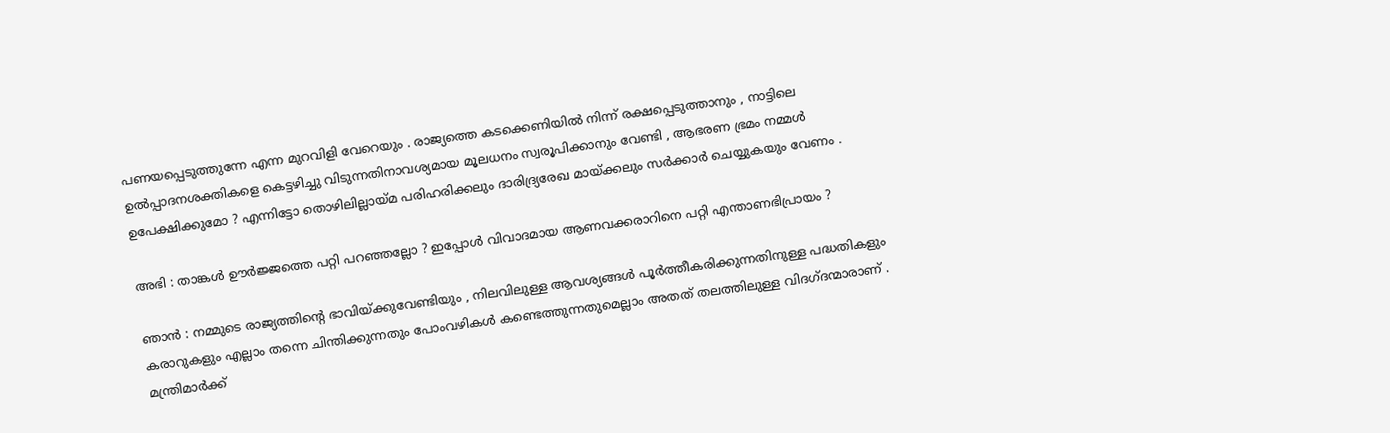പണയപ്പെടുത്തുന്നേ എന്ന മുറവിളി വേറെയും . രാജ്യത്തെ കടക്കെണിയില്‍ നിന്ന് രക്ഷപ്പെടുത്താനും , നാട്ടിലെ ഉല്‍പ്പാദനശക്തികളെ കെട്ടഴിച്ചു വിടുന്നതിനാവശ്യമായ മൂലധനം സ്വരൂപിക്കാനും വേണ്ടി , ആഭരണ ഭ്രമം നമ്മള്‍ ഉപേക്ഷിക്കുമോ ? എന്നിട്ടോ തൊഴിലില്ലായ്മ പരിഹരിക്കലും ദാരിദ്ര്യരേഖ മായ്ക്കലും സര്‍ക്കാര്‍ ചെയ്യുകയും വേണം .

അഭി : താങ്കള്‍ ഊര്‍ജ്ജത്തെ പറ്റി പറഞ്ഞല്ലോ ? ഇപ്പോള്‍ വിവാദമായ ആണവക്കരാറിനെ പറ്റി എന്താണഭിപ്രായം ?

ഞാന്‍ : നമ്മുടെ രാജ്യത്തിന്റെ ഭാവിയ്ക്കുവേണ്ടിയും , നിലവിലുള്ള ആവശ്യങ്ങള്‍ പൂര്‍ത്തീകരിക്കുന്നതിനുള്ള പദ്ധതികളും കരാറുകളും എല്ലാം തന്നെ ചിന്തിക്കുന്നതും പോംവഴികള്‍ കണ്ടെത്തുന്നതുമെല്ലാം അതത് തലത്തിലുള്ള വിദഗ്ദന്മാരാണ് . മന്ത്രിമാര്‍ക്ക്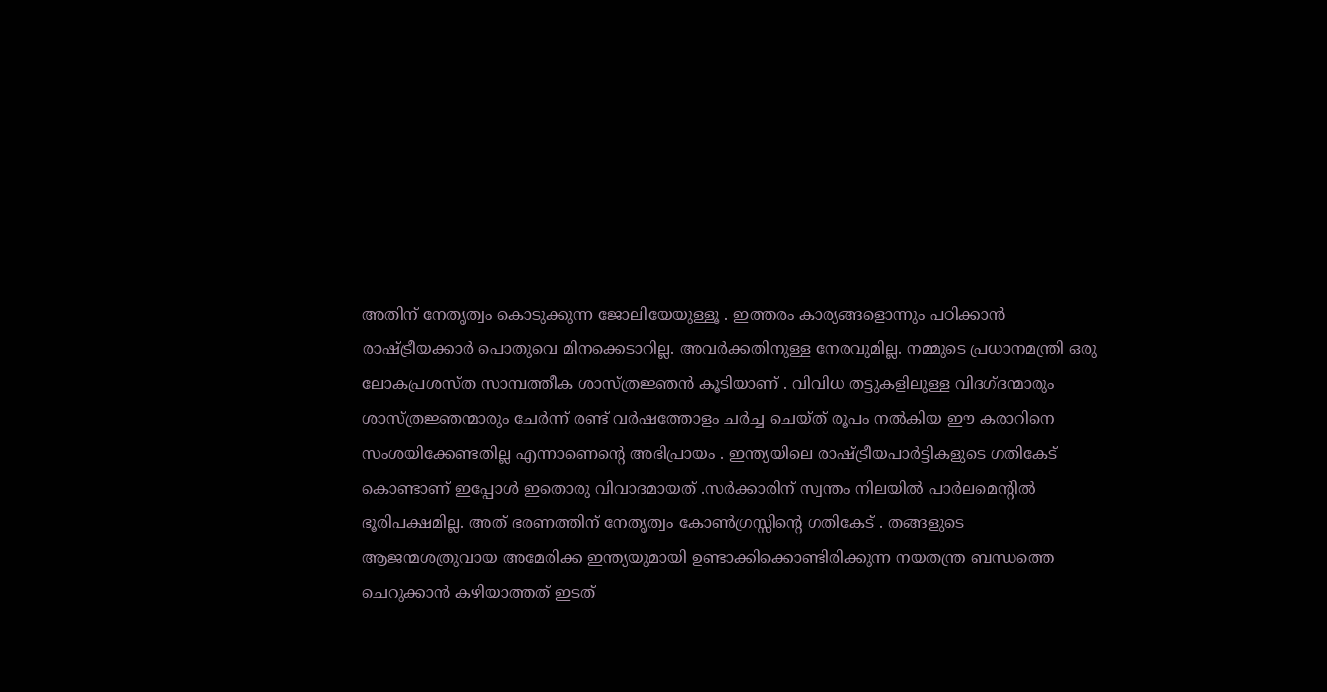അതിന് നേതൃത്വം കൊടുക്കുന്ന ജോലിയേയുള്ളൂ . ഇത്തരം കാര്യങ്ങളൊന്നും പഠിക്കാന്‍ രാഷ്ട്രീയക്കാര്‍ പൊതുവെ മിനക്കെടാറില്ല. അവര്‍ക്കതിനുള്ള നേരവുമില്ല. നമ്മുടെ പ്രധാനമന്ത്രി ഒരു ലോകപ്രശസ്ത സാമ്പത്തീക ശാസ്ത്രജ്ഞന്‍ കൂടിയാണ് . വിവിധ തട്ടുകളിലുള്ള വിദഗ്ദന്മാരും ശാസ്ത്രജ്ഞന്മാരും ചേര്‍ന്ന് രണ്ട് വര്‍ഷത്തോളം ചര്‍ച്ച ചെയ്ത് രൂപം നല്‍കിയ ഈ കരാറിനെ സംശയിക്കേണ്ടതില്ല എന്നാണെന്റെ അഭിപ്രായം . ഇന്ത്യയിലെ രാഷ്ട്രീയപാര്‍ട്ടികളുടെ ഗതികേട് കൊണ്ടാണ് ഇപ്പോള്‍ ഇതൊരു വിവാദമായത് .സര്‍ക്കാരിന് സ്വന്തം നിലയില്‍ പാര്‍ലമെന്റില്‍ ഭൂരിപക്ഷമില്ല. അത് ഭരണത്തിന് നേതൃത്വം കോണ്‍ഗ്രസ്സിന്റെ ഗതികേട് . തങ്ങളുടെ ആജന്മശത്രുവായ അമേരിക്ക ഇന്ത്യയുമായി ഉണ്ടാക്കിക്കൊണ്ടിരിക്കുന്ന നയതന്ത്ര ബന്ധത്തെ ചെറുക്കാന്‍ കഴിയാത്തത് ഇടത്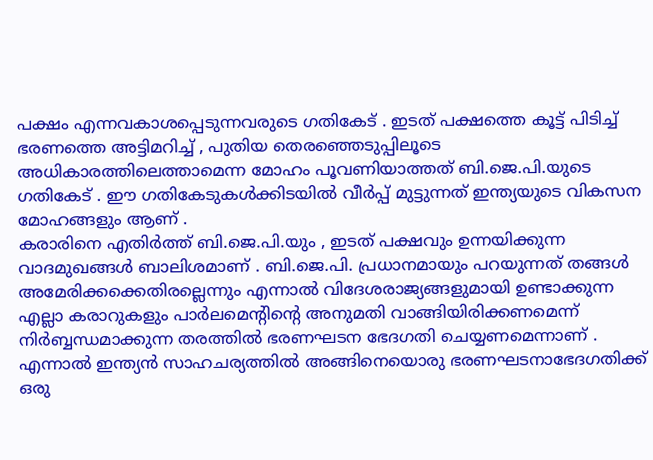പക്ഷം എന്നവകാശപ്പെടുന്നവരുടെ ഗതികേട് . ഇടത് പക്ഷത്തെ കൂട്ട് പിടിച്ച് ഭരണത്തെ അട്ടിമറിച്ച് , പുതിയ തെരഞ്ഞെടുപ്പിലൂടെ അധികാരത്തിലെത്താമെന്ന മോഹം പൂവണിയാത്തത് ബി.ജെ.പി.യുടെ ഗതികേട് . ഈ ഗതികേടുകള്‍ക്കിടയില്‍ വീര്‍പ്പ് മുട്ടുന്നത് ഇന്ത്യയുടെ വികസന മോഹങ്ങളും ആണ് .
കരാരിനെ എതിര്‍ത്ത് ബി.ജെ.പി.യും , ഇടത് പക്ഷവും ഉന്നയിക്കുന്ന വാദമുഖങ്ങള്‍ ബാലിശമാണ് . ബി.ജെ.പി. പ്രധാനമായും പറയുന്നത് തങ്ങള്‍ അമേരിക്കക്കെതിരല്ലെന്നും എന്നാല്‍ വിദേശരാജ്യങ്ങളുമായി ഉണ്ടാക്കുന്ന എല്ലാ കരാറുകളും പാര്‍ലമെന്റിന്റെ അനുമതി വാങ്ങിയിരിക്കണമെന്ന് നിര്‍ബ്ബന്ധമാക്കുന്ന തരത്തില്‍ ഭരണഘടന ഭേദഗതി ചെയ്യണമെന്നാണ് . എന്നാല്‍ ഇന്ത്യന്‍ സാഹചര്യത്തില്‍ അങ്ങിനെയൊരു ഭരണഘടനാഭേദഗതിക്ക് ഒരു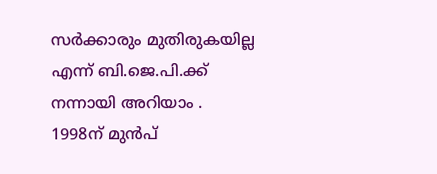സര്‍ക്കാരും മുതിരുകയില്ല എന്ന് ബി.ജെ.പി.ക്ക് നന്നായി അറിയാം . 1998ന് മുന്‍പ്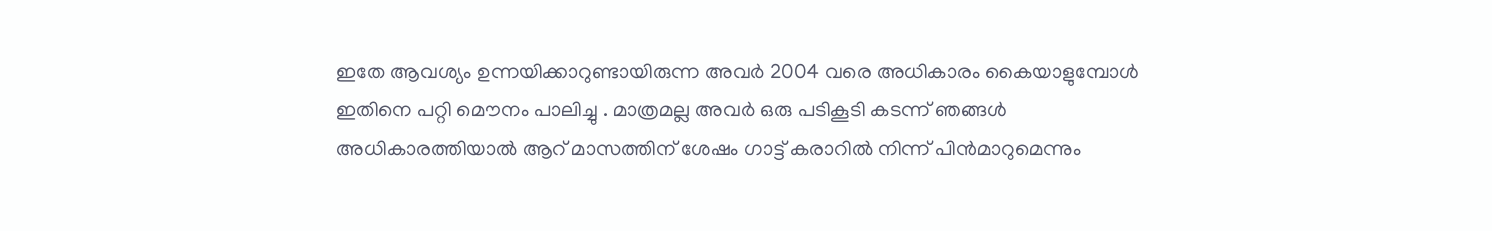ഇതേ ആവശ്യം ഉന്നയിക്കാറുണ്ടായിരുന്ന അവര്‍ 2004 വരെ അധികാരം കൈയാളുമ്പോള്‍ ഇതിനെ പറ്റി മൌനം പാലിച്ചു . മാത്രമല്ല അവര്‍ ഒരു പടികൂടി കടന്ന് ഞങ്ങള്‍ അധികാരത്തിയാല്‍ ആറ് മാസത്തിന് ശേഷം ഗാട്ട് കരാറില്‍ നിന്ന് പിന്‍‌മാറുമെന്നും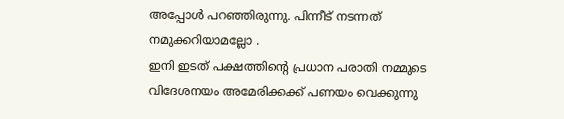അപ്പോള്‍ പറഞ്ഞിരുന്നു. പിന്നീട് നടന്നത് നമുക്കറിയാമല്ലോ .
ഇനി ഇടത് പക്ഷത്തിന്റെ പ്രധാന പരാതി നമ്മുടെ വിദേശനയം അമേരിക്കക്ക് പണയം വെക്കുന്നു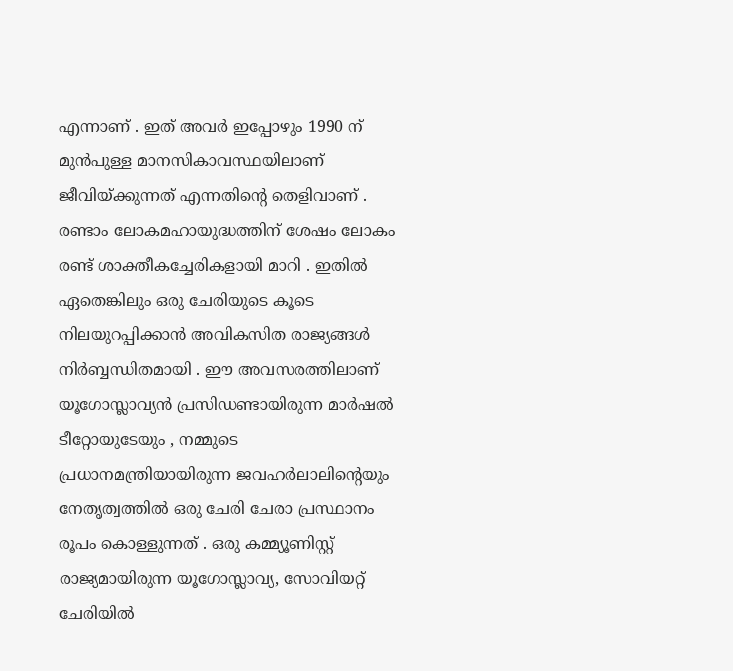എന്നാണ് . ഇത് അവര്‍ ഇപ്പോഴും 1990 ന് മുന്‍പുള്ള മാനസികാവസ്ഥയിലാണ് ജീവിയ്ക്കുന്നത് എന്നതിന്റെ തെളിവാണ് . രണ്ടാം ലോകമഹായുദ്ധത്തിന് ശേഷം ലോകം രണ്ട് ശാക്തീകച്ചേരികളായി മാറി . ഇതില്‍ ഏതെങ്കിലും ഒരു ചേരിയുടെ കൂടെ നിലയുറപ്പിക്കാന്‍ അവികസിത രാജ്യങ്ങള്‍ നിര്‍ബ്ബന്ധിതമായി . ഈ അവസരത്തിലാണ് യൂഗോസ്ലാവ്യന്‍ പ്രസിഡണ്ടായിരുന്ന മാര്‍ഷല്‍ ടീറ്റോയുടേയും , നമ്മുടെ പ്രധാനമന്ത്രിയായിരുന്ന ജവഹര്‍ലാലിന്റെയും നേതൃത്വത്തില്‍ ഒരു ചേരി ചേരാ പ്രസ്ഥാനം രൂപം കൊള്ളുന്നത് . ഒരു കമ്മ്യൂണിസ്റ്റ് രാജ്യമായിരുന്ന യൂഗോസ്ലാവ്യ, സോവിയറ്റ് ചേരിയില്‍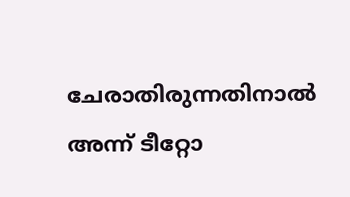ചേരാതിരുന്നതിനാല്‍ അന്ന് ടീറ്റോ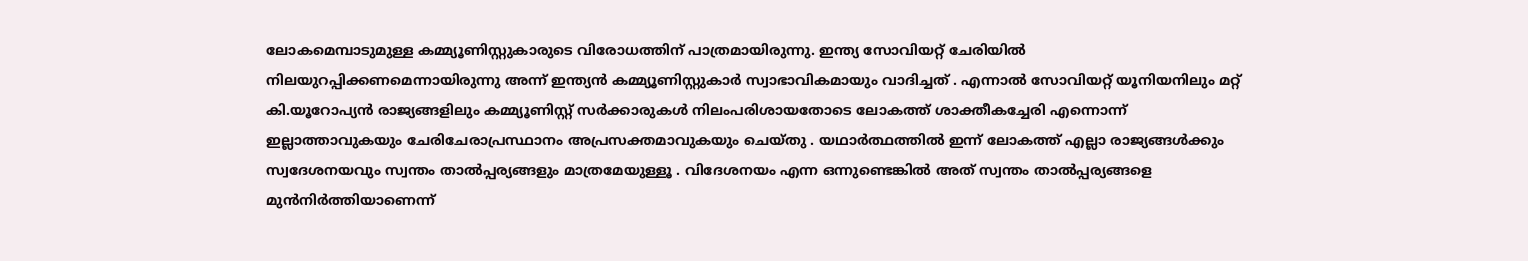ലോകമെമ്പാടുമുള്ള കമ്മ്യൂണിസ്റ്റുകാരുടെ വിരോധത്തിന് പാത്രമായിരുന്നു. ഇന്ത്യ സോവിയറ്റ് ചേരിയില്‍ നിലയുറപ്പിക്കണമെന്നായിരുന്നു അന്ന് ഇന്ത്യന്‍ കമ്മ്യൂണിസ്റ്റുകാര്‍ സ്വാഭാവികമായും വാദിച്ചത് . എന്നാല്‍ സോവിയറ്റ് യൂനിയനിലും മറ്റ് കി.യൂറോപ്യന്‍ രാജ്യങ്ങളിലും കമ്മ്യൂണിസ്റ്റ് സര്‍ക്കാരുകള്‍ നിലം‌പരിശായതോടെ ലോകത്ത് ശാക്തീകച്ചേരി എന്നൊന്ന് ഇല്ലാത്താവുകയും ചേരിചേരാപ്രസ്ഥാനം അപ്രസക്തമാവുകയും ചെയ്തു . യഥാര്‍ത്ഥത്തില്‍ ഇന്ന് ലോകത്ത് എല്ലാ രാജ്യങ്ങള്‍ക്കും സ്വദേശനയവും സ്വന്തം താല്‍പ്പര്യങ്ങളും മാത്രമേയുള്ളൂ . വിദേശനയം എന്ന ഒന്നുണ്ടെങ്കില്‍ അത് സ്വന്തം താല്‍പ്പര്യങ്ങളെ മുന്‍‌നിര്‍ത്തിയാണെന്ന്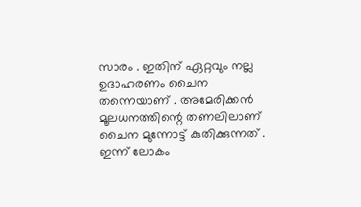സാരം . ഇതിന് ഏറ്റവും നല്ല ഉദാഹരണം ചൈന തന്നെയാണ് . അമേരിക്കന്‍ മൂലധനത്തിന്റെ തണലിലാണ് ചൈന മുന്നോട്ട് കുതിക്കുന്നത് . ഇന്ന് ലോകം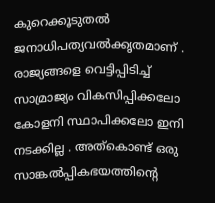കുറെക്കൂടുതല്‍ ജനാധിപത്യവല്‍ക്കൃതമാണ് . രാജ്യങ്ങളെ വെട്ടിപ്പിടിച്ച് സാമ്രാജ്യം വികസിപ്പിക്കലോ കോളനി സ്ഥാപിക്കലോ ഇനി നടക്കില്ല . അത്കൊണ്ട് ഒരു സാങ്കല്‍പ്പികഭയത്തിന്റെ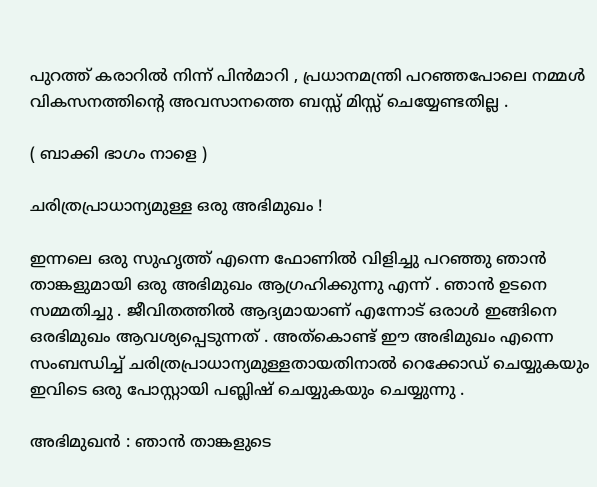പുറത്ത് കരാറില്‍ നിന്ന് പിന്‍‌മാറി , പ്രധാനമന്ത്രി പറഞ്ഞപോലെ നമ്മള്‍ വികസനത്തിന്റെ അവസാനത്തെ ബസ്സ് മിസ്സ് ചെയ്യേണ്ടതില്ല .

( ബാക്കി ഭാഗം നാളെ )

ചരിത്രപ്രാധാന്യമുള്ള ഒരു അഭിമുഖം !

ഇന്നലെ ഒരു സുഹൃത്ത് എന്നെ ഫോണില്‍ വിളിച്ചു പറഞ്ഞു ഞാന്‍ താങ്കളുമായി ഒരു അഭിമുഖം ആഗ്രഹിക്കുന്നു എന്ന് . ഞാന്‍ ഉടനെ സമ്മതിച്ചു . ജീവിതത്തില്‍ ആദ്യമായാണ് എന്നോട് ഒരാള്‍ ഇങ്ങിനെ ഒരഭിമുഖം ആവശ്യപ്പെടുന്നത് . അത്കൊണ്ട് ഈ അഭിമുഖം എന്നെ സംബന്ധിച്ച് ചരിത്രപ്രാധാന്യമുള്ളതായതിനാല്‍ റെക്കോഡ് ചെയ്യുകയും ഇവിടെ ഒരു പോസ്റ്റായി പബ്ലിഷ് ചെയ്യുകയും ചെയ്യുന്നു .

അഭിമുഖന്‍ : ഞാന്‍ താങ്കളുടെ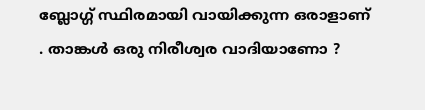ബ്ലോഗ്ഗ് സ്ഥിരമായി വായിക്കുന്ന ഒരാളാണ് . താങ്കള്‍ ഒരു നിരീശ്വര വാദിയാണോ ?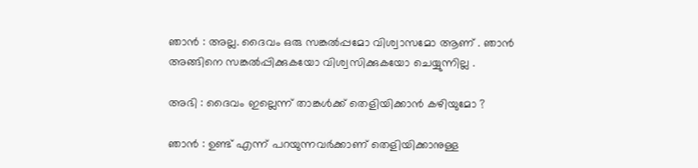ഞാന്‍ : അല്ല. ദൈവം ഒരു സങ്കല്‍പ്പമോ വിശ്വാസമോ ആണ് . ഞാന്‍ അങ്ങിനെ സങ്കല്‍പ്പിക്കുകയോ വിശ്വസിക്കുകയോ ചെയ്യുന്നില്ല .

അഭി : ദൈവം ഇല്ലെന്ന് താങ്കള്‍ക്ക് തെളിയിക്കാന്‍ കഴിയുമോ ?

ഞാന്‍ : ഉണ്ട് എന്ന് പറയുന്നവര്‍ക്കാണ് തെളിയിക്കാനുള്ള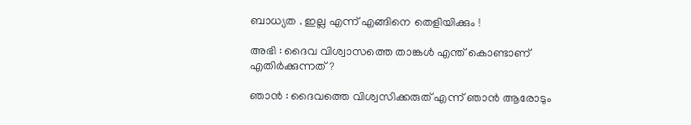ബാധ്യത . ഇല്ല എന്ന് എങ്ങിനെ തെളിയിക്കും !

അഭി : ദൈവ വിശ്വാസത്തെ താങ്കള്‍ എന്ത് കൊണ്ടാണ് എതിര്‍ക്കുന്നത് ?

ഞാന്‍ : ദൈവത്തെ വിശ്വസിക്കരുത് എന്ന് ഞാന്‍ ആരോടും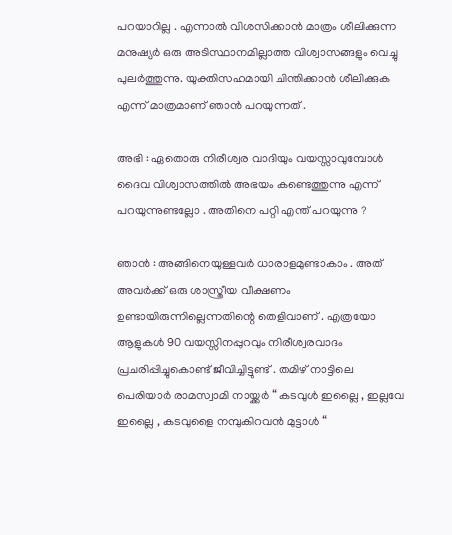പറയാറില്ല . എന്നാല്‍ വിശസിക്കാന്‍ മാത്രം ശീലിക്കുന്ന മനുഷ്യര്‍ ഒരു അടിസ്ഥാനമില്ലാത്ത വിശ്വാസങ്ങളും വെച്ചു പുലര്‍ത്തുന്നു. യുക്തിസഹമായി ചിന്തിക്കാന്‍ ശീലിക്കുക എന്ന് മാത്രമാണ് ഞാന്‍ പറയുന്നത് .

അഭി : ഏതൊരു നിരീശ്വര വാദിയും വയസ്സാവുമ്പോള്‍ ദൈവ വിശ്വാസത്തില്‍ അഭയം കണ്ടെത്തുന്നു എന്ന് പറയുന്നുണ്ടല്ലോ . അതിനെ പറ്റി എന്ത് പറയുന്നു ?

ഞാന്‍ : അങ്ങിനെയുള്ളവര്‍ ധാരാളമുണ്ടാകാം . അത് അവര്‍ക്ക് ഒരു ശാസ്ത്രീയ വീക്ഷണം ഉണ്ടായിരുന്നില്ലെന്നതിന്റെ തെളിവാണ് . എത്രയോ ആളുകള്‍ 90 വയസ്സിനപ്പുറവും നിരീശ്വരവാദം പ്രചരിപ്പിച്ചുകൊണ്ട് ജീവിച്ചിട്ടുണ്ട് . തമിഴ് നാട്ടിലെ പെരിയാര്‍ രാമസ്വാമി നായ്ക്കര്‍ “ കടവുള്‍ ഇല്ലൈ , ഇല്ലവേ ഇല്ലൈ , കടവുളൈ നമ്പുകിറവന്‍ മുട്ടാള്‍ “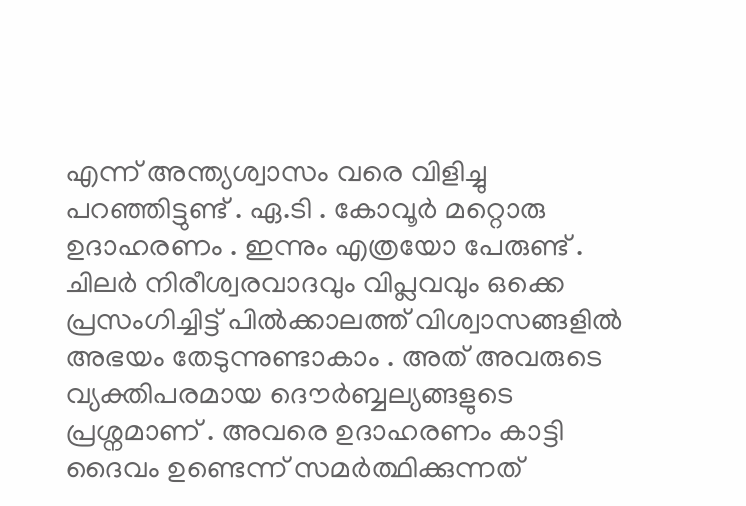എന്ന് അന്ത്യശ്വാസം വരെ വിളിച്ചു പറഞ്ഞിട്ടുണ്ട് . ഏ.ടി . കോവൂര്‍ മറ്റൊരു ഉദാഹരണം . ഇന്നും എത്രയോ പേരുണ്ട് . ചിലര്‍ നിരീശ്വരവാദവും വിപ്ലവവും ഒക്കെ പ്രസംഗിച്ചിട്ട് പില്‍ക്കാലത്ത് വിശ്വാസങ്ങളില്‍ അഭയം തേടുന്നുണ്ടാകാം . അത് അവരുടെ വ്യക്തിപരമായ ദൌര്‍ബ്ബല്യങ്ങളുടെ പ്രശ്നമാണ് . അവരെ ഉദാഹരണം കാട്ടി ദൈവം ഉണ്ടെന്ന് സമര്‍ത്ഥിക്കുന്നത്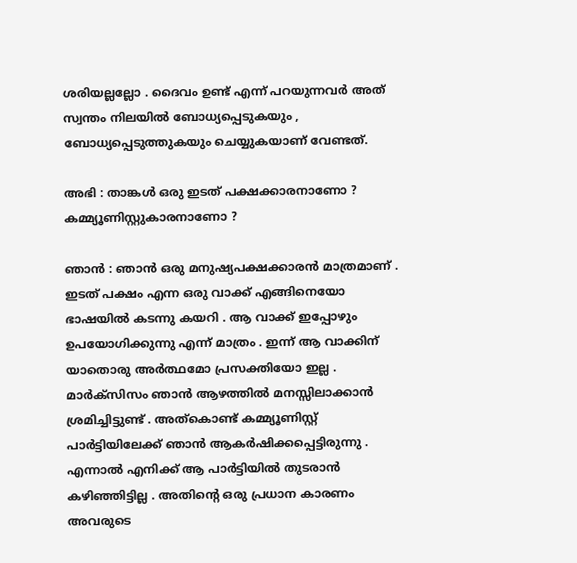ശരിയല്ലല്ലോ . ദൈവം ഉണ്ട് എന്ന് പറയുന്നവര്‍ അത് സ്വന്തം നിലയില്‍ ബോധ്യപ്പെടുകയും , ബോധ്യപ്പെടുത്തുകയും ചെയ്യുകയാണ് വേണ്ടത്.

അഭി : താങ്കള്‍ ഒരു ഇടത് പക്ഷക്കാരനാണോ ? കമ്മ്യൂണിസ്റ്റുകാരനാണോ ?

ഞാന്‍ : ഞാന്‍ ഒരു മനുഷ്യപക്ഷക്കാരന്‍ മാത്രമാണ് . ഇടത് പക്ഷം എന്ന ഒരു വാക്ക് എങ്ങിനെയോ ഭാഷയില്‍ കടന്നു കയറി . ആ വാക്ക് ഇപ്പോഴും ഉപയോഗിക്കുന്നു എന്ന് മാത്രം . ഇന്ന് ആ വാക്കിന് യാതൊരു അര്‍ത്ഥമോ പ്രസക്തിയോ ഇല്ല . മാര്‍ക്സിസം ഞാന്‍ ആഴത്തില്‍ മനസ്സിലാക്കാന്‍ ശ്രമിച്ചിട്ടുണ്ട് . അത്കൊണ്ട് കമ്മ്യൂണിസ്റ്റ് പാര്‍ട്ടിയിലേക്ക് ഞാന്‍ ആകര്‍ഷിക്കപ്പെട്ടിരുന്നു . എന്നാല്‍ എനിക്ക് ആ പാര്‍ട്ടിയില്‍ തുടരാന്‍ കഴിഞ്ഞിട്ടില്ല . അതിന്റെ ഒരു പ്രധാന കാരണം അവരുടെ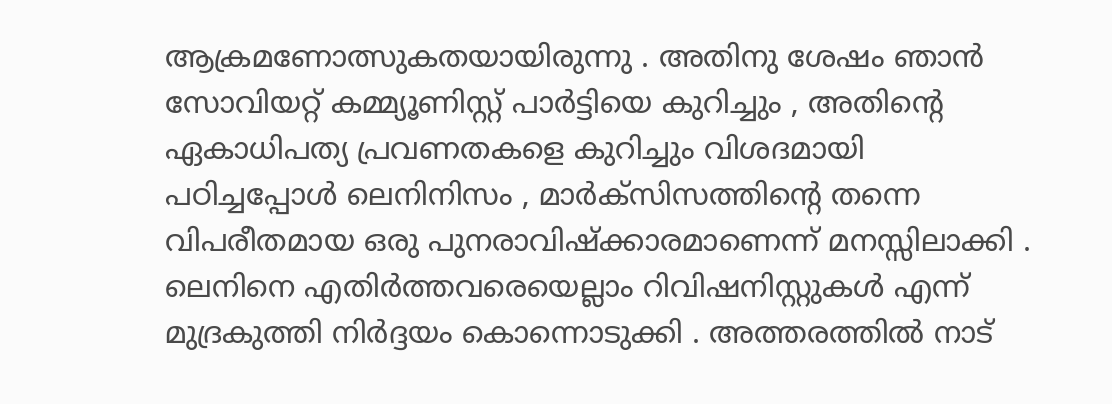ആക്രമണോത്സുകതയായിരുന്നു . അതിനു ശേഷം ഞാന്‍ സോവിയറ്റ് കമ്മ്യൂണിസ്റ്റ് പാര്‍ട്ടിയെ കുറിച്ചും , അതിന്റെ ഏകാധിപത്യ പ്രവണതകളെ കുറിച്ചും വിശദമായി പഠിച്ചപ്പോള്‍ ലെനിനിസം , മാര്‍ക്സിസത്തിന്റെ തന്നെ വിപരീതമായ ഒരു പുനരാവിഷ്ക്കാരമാണെന്ന് മനസ്സിലാക്കി . ലെനിനെ എതിര്‍ത്തവരെയെല്ലാം റിവിഷനിസ്റ്റുകള്‍ എന്ന് മുദ്രകുത്തി നിര്‍ദ്ദയം കൊന്നൊടുക്കി . അത്തരത്തില്‍ നാട്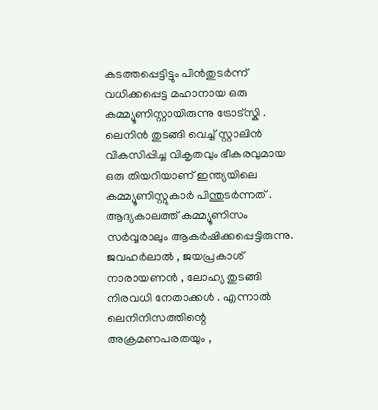കടത്തപ്പെട്ടിട്ടും പിന്‍‌തുടര്‍ന്ന് വധിക്കപ്പെട്ട മഹാനായ ഒരു കമ്മ്യൂണിസ്റ്റായിരുന്നു ട്രോട്സ്കി . ലെനിന്‍ തുടങ്ങി വെച്ച് സ്റ്റാലിന്‍ വികസിപ്പിച്ച വികൃതവും ഭീകരവുമായ ഒരു തിയറിയാണ് ഇന്ത്യയിലെ കമ്മ്യൂണിസ്റ്റുകാര്‍ പിന്തുടര്‍ന്നത് . ആദ്യകാലത്ത് കമ്മ്യൂണിസം സര്‍വ്വരാലും ആകര്‍ഷിക്കപ്പെട്ടിരുന്നു. ജവഹര്‍ലാല്‍ , ജയപ്രകാശ് നാരായണന്‍ , ലോഹ്യ തുടങ്ങി നിരവധി നേതാക്കള്‍ . എന്നാല്‍ ലെനിനിസത്തിന്റെ അക്രമണപരതയും ,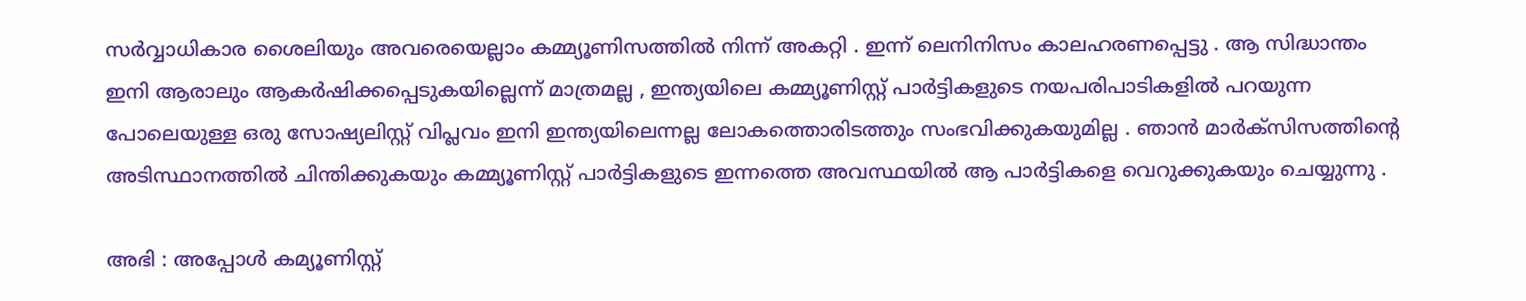സര്‍വ്വാധികാര ശൈലിയും അവരെയെല്ലാം കമ്മ്യൂണിസത്തില്‍ നിന്ന് അകറ്റി . ഇന്ന് ലെനിനിസം കാലഹരണപ്പെട്ടു . ആ സിദ്ധാന്തം ഇനി ആരാലും ആകര്‍ഷിക്കപ്പെടുകയില്ലെന്ന് മാത്രമല്ല , ഇന്ത്യയിലെ കമ്മ്യൂണിസ്റ്റ് പാര്‍ട്ടികളുടെ നയപരിപാടികളില്‍ പറയുന്ന പോലെയുള്ള ഒരു സോഷ്യലിസ്റ്റ് വിപ്ലവം ഇനി ഇന്ത്യയിലെന്നല്ല ലോകത്തൊരിടത്തും സംഭവിക്കുകയുമില്ല . ഞാന്‍ മാര്‍ക്സിസത്തിന്റെ അടിസ്ഥാനത്തില്‍ ചിന്തിക്കുകയും കമ്മ്യൂണിസ്റ്റ് പാര്‍ട്ടികളുടെ ഇന്നത്തെ അവസ്ഥയില്‍ ആ പാര്‍ട്ടികളെ വെറുക്കുകയും ചെയ്യുന്നു .

അഭി : അപ്പോള്‍ കമ്യൂണിസ്റ്റ്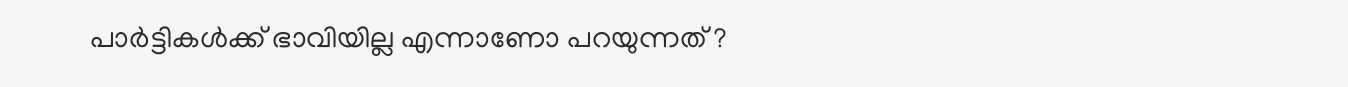പാര്‍ട്ടികള്‍ക്ക് ഭാവിയില്ല എന്നാണോ പറയുന്നത് ?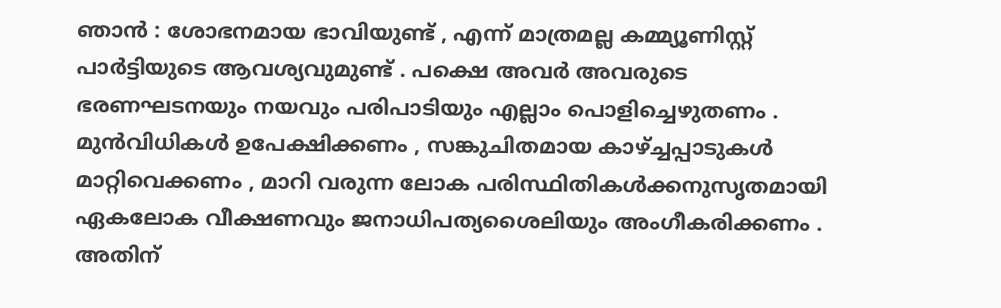ഞാന്‍ : ശോഭനമായ ഭാവിയുണ്ട് , എന്ന് മാത്രമല്ല കമ്മ്യൂണിസ്റ്റ് പാര്‍ട്ടിയുടെ ആവശ്യവുമുണ്ട് . പക്ഷെ അവര്‍ അവരുടെ ഭരണഘടനയും നയവും പരിപാടിയും എല്ലാം പൊളിച്ചെഴുതണം . മുന്‍‌വിധികള്‍ ഉപേക്ഷിക്കണം , സങ്കുചിതമായ കാഴ്ച്ചപ്പാടുകള്‍ മാറ്റിവെക്കണം , മാറി വരുന്ന ലോക പരിസ്ഥിതികള്‍ക്കനുസൃതമായി ഏകലോക വീക്ഷണവും ജനാധിപത്യശൈലിയും അംഗീകരിക്കണം . അതിന്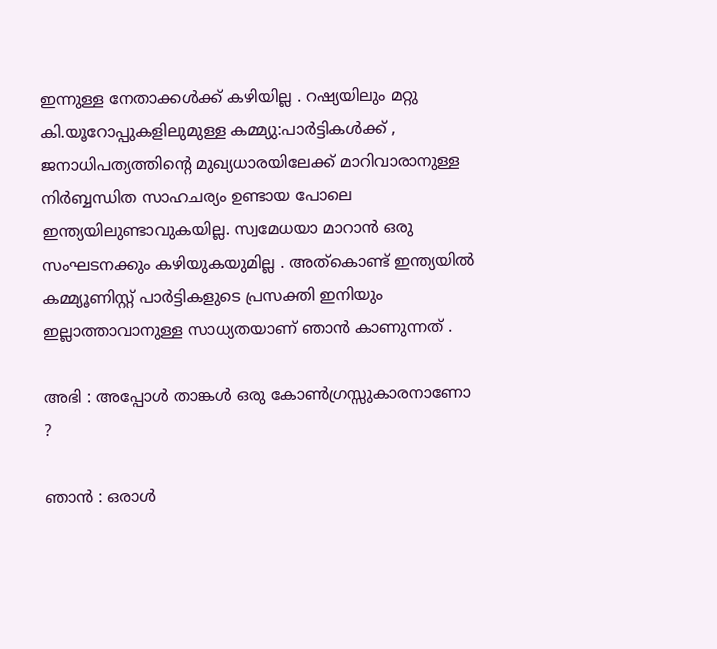ഇന്നുള്ള നേതാക്കള്‍ക്ക് കഴിയില്ല . റഷ്യയിലും മറ്റു കി.യൂറോപ്പുകളിലുമുള്ള കമ്മ്യു:പാര്‍ട്ടികള്‍ക്ക് , ജനാധിപത്യത്തിന്റെ മുഖ്യധാരയിലേക്ക് മാറിവാരാനുള്ള നിര്‍ബ്ബന്ധിത സാഹചര്യം ഉണ്ടായ പോലെ ഇന്ത്യയിലുണ്ടാവുകയില്ല. സ്വമേധയാ മാറാന്‍ ഒരു സംഘടനക്കും കഴിയുകയുമില്ല . അത്കൊണ്ട് ഇന്ത്യയില്‍ കമ്മ്യൂണിസ്റ്റ് പാര്‍ട്ടികളുടെ പ്രസക്തി ഇനിയും ഇല്ലാത്താവാനുള്ള സാധ്യതയാണ് ഞാന്‍ കാണുന്നത് .

അഭി : അപ്പോള്‍ താങ്കള്‍ ഒരു കോണ്‍ഗ്രസ്സുകാരനാണോ ?

ഞാന്‍ : ഒരാള്‍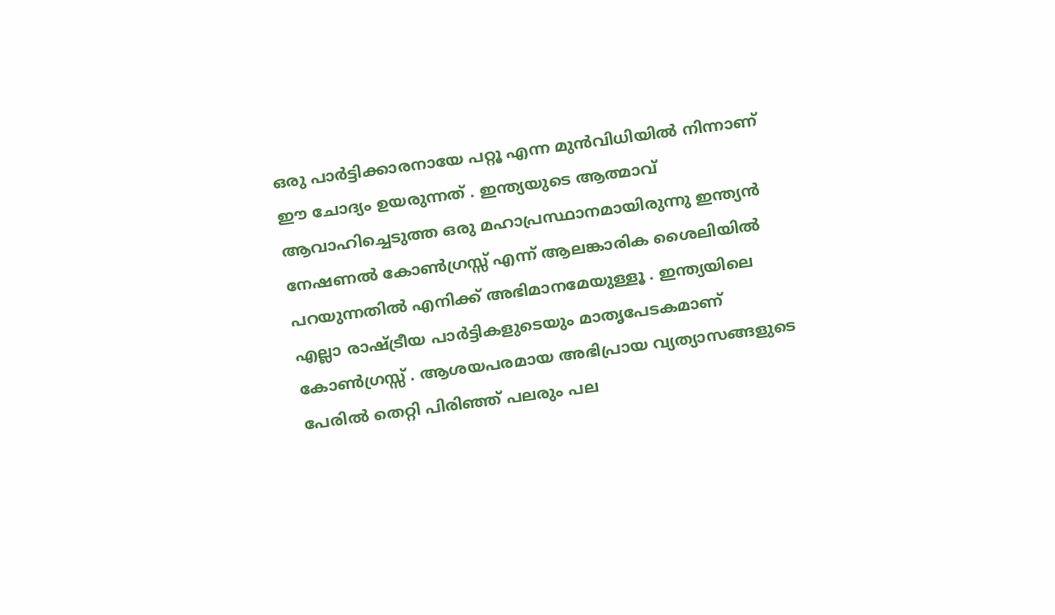ഒരു പാര്‍ട്ടിക്കാരനായേ പറ്റൂ എന്ന മുന്‍‌വിധിയില്‍ നിന്നാണ് ഈ ചോദ്യം ഉയരുന്നത് . ഇന്ത്യയുടെ ആത്മാവ് ആവാഹിച്ചെടുത്ത ഒരു മഹാപ്രസ്ഥാനമായിരുന്നു ഇന്ത്യന്‍ നേഷണല്‍ കോണ്‍ഗ്രസ്സ് എന്ന് ആലങ്കാരിക ശൈലിയില്‍ പറയുന്നതില്‍ എനിക്ക് അഭിമാനമേയുള്ളൂ . ഇന്ത്യയിലെ എല്ലാ രാഷ്ട്രീയ പാര്‍ട്ടികളുടെയും മാതൃപേടകമാണ് കോണ്‍ഗ്രസ്സ് . ആശയപരമായ അഭിപ്രായ വ്യത്യാസങ്ങളുടെ പേരില്‍ തെറ്റി പിരിഞ്ഞ് പലരും പല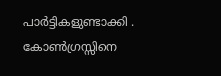പാര്‍ട്ടികളുണ്ടാക്കി . കോണ്‍ഗ്രസ്സിനെ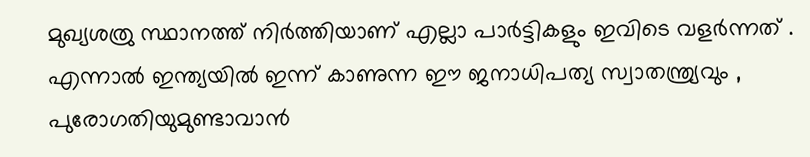മുഖ്യശത്രു സ്ഥാനത്ത് നിര്‍ത്തിയാണ് എല്ലാ പാര്‍ട്ടികളും ഇവിടെ വളര്‍ന്നത് . എന്നാല്‍ ഇന്ത്യയില്‍ ഇന്ന് കാണുന്ന ഈ ജനാധിപത്യ സ്വാതന്ത്ര്യവും , പുരോഗതിയുമുണ്ടാവാന്‍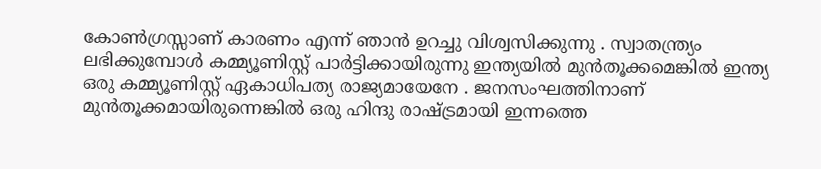കോണ്‍ഗ്രസ്സാണ് കാരണം എന്ന് ഞാന്‍ ഉറച്ചു വിശ്വസിക്കുന്നു . സ്വാതന്ത്ര്യം ലഭിക്കുമ്പോള്‍ കമ്മ്യൂണിസ്റ്റ് പാര്‍ട്ടിക്കായിരുന്നു ഇന്ത്യയില്‍ മുന്‍‌തൂക്കമെങ്കില്‍ ഇന്ത്യ ഒരു കമ്മ്യൂണിസ്റ്റ് ഏകാധിപത്യ രാജ്യമായേനേ . ജനസംഘത്തിനാണ് മുന്‍‌തൂക്കമായിരുന്നെങ്കില്‍ ഒരു ഹിന്ദു രാഷ്ട്രമായി ഇന്നത്തെ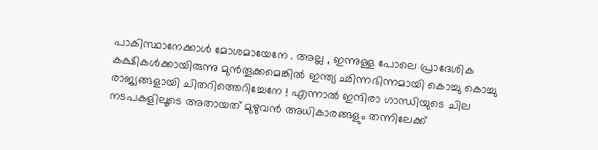പാകിസ്ഥാനേക്കാള്‍ മോശമായേനേ . അല്ല , ഇന്നുള്ള പോലെ പ്രാദേശിക കക്ഷികള്‍ക്കായിരുന്നു മുന്‍‌തൂക്കമെങ്കില്‍ ഇന്ത്യ ഛിന്നഭിന്നമായി കൊച്ചു കൊച്ചു രാജ്യങ്ങളായി ചിതറിത്തെറിച്ചേനേ ! എന്നാല്‍ ഇന്ദിരാ ഗാന്ധിയുടെ ചില നടപകളിലൂടെ അതായത് മുഴുവന്‍ അധികാരങ്ങളും തന്നിലേക്ക്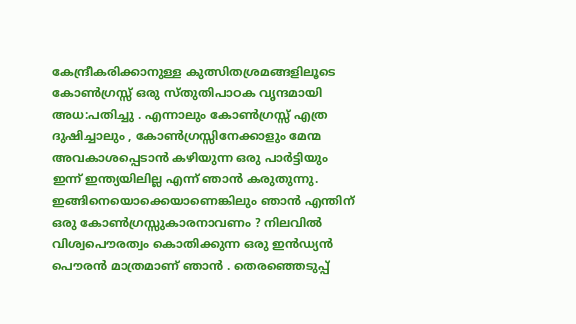കേന്ദ്രീകരിക്കാനുള്ള കുത്സിതശ്രമങ്ങളിലൂടെ കോണ്‍ഗ്രസ്സ് ഒരു സ്തുതിപാഠക വൃന്ദമായി അധ:പതിച്ചു . എന്നാലും കോണ്‍ഗ്രസ്സ് എത്ര ദുഷിച്ചാലും , കോണ്‍ഗ്രസ്സിനേക്കാളും മേന്മ അവകാശപ്പെടാന്‍ കഴിയുന്ന ഒരു പാര്‍ട്ടിയും ഇന്ന് ഇന്ത്യയിലില്ല എന്ന് ഞാന്‍ കരുതുന്നു. ഇങ്ങിനെയൊക്കെയാണെങ്കിലും ഞാന്‍ എന്തിന് ഒരു കോണ്‍ഗ്രസ്സുകാരനാവണം ? നിലവില്‍ വിശ്വപൌരത്വം കൊതിക്കുന്ന ഒരു ഇന്‍ഡ്യന്‍ പൌരന്‍ മാത്രമാണ് ഞാന്‍ . തെരഞ്ഞെടുപ്പ്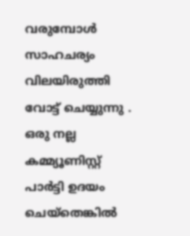വരുമ്പോള്‍ സാഹചര്യം വിലയിരുത്തി വോട്ട് ചെയ്യുന്നു . ഒരു നല്ല കമ്മ്യൂണിസ്റ്റ് പാര്‍ട്ടി ഉദയം ചെയ്തെങ്കില്‍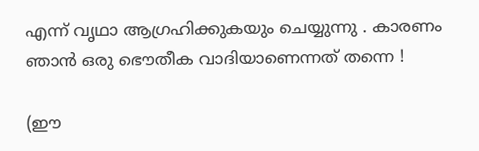എന്ന് വൃഥാ ആഗ്രഹിക്കുകയും ചെയ്യുന്നു . കാരണം ഞാന്‍ ഒരു ഭൌതീക വാദിയാണെന്നത് തന്നെ !

(ഈ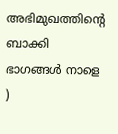അഭിമുഖത്തിന്റെ ബാക്കി ഭാഗങ്ങള്‍ നാളെ )